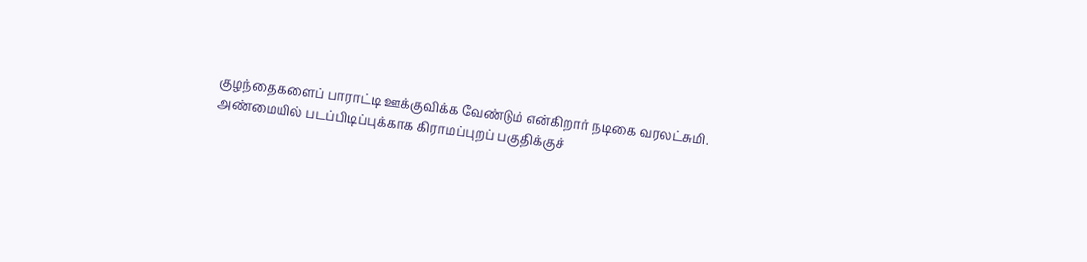குழந்தைகளைப் பாராட்டி ஊக்குவிக்க வேண்டும் என்கிறார் நடிகை வரலட்சுமி. அண்மையில் படப்பிடிப்புக்காக கிராமப்புறப் பகுதிக்குச்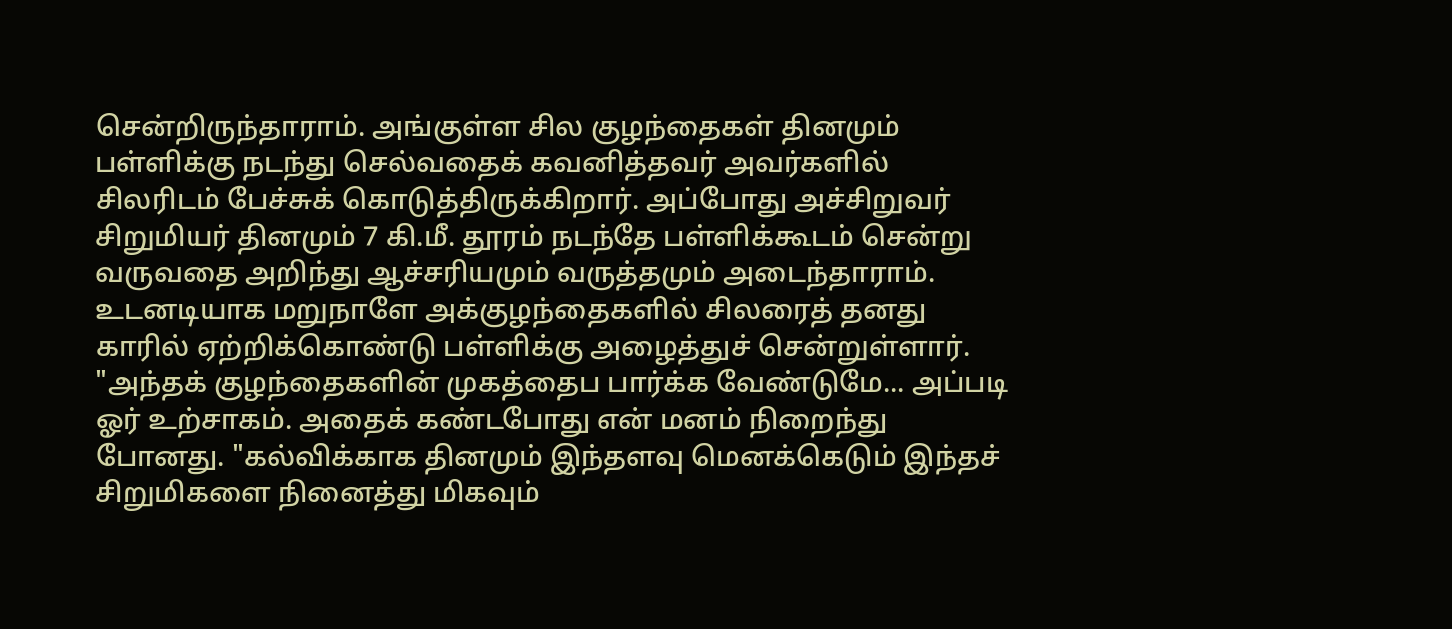சென்றிருந்தாராம். அங்குள்ள சில குழந்தைகள் தினமும் பள்ளிக்கு நடந்து செல்வதைக் கவனித்தவர் அவர்களில் சிலரிடம் பேச்சுக் கொடுத்திருக்கிறார். அப்போது அச்சிறுவர் சிறுமியர் தினமும் 7 கி.மீ. தூரம் நடந்தே பள்ளிக்கூடம் சென்று வருவதை அறிந்து ஆச்சரியமும் வருத்தமும் அடைந்தாராம். உடனடியாக மறுநாளே அக்குழந்தைகளில் சிலரைத் தனது காரில் ஏற்றிக்கொண்டு பள்ளிக்கு அழைத்துச் சென்றுள்ளார். "அந்தக் குழந்தைகளின் முகத்தைப பார்க்க வேண்டுமே... அப்படி ஓர் உற்சாகம். அதைக் கண்டபோது என் மனம் நிறைந்து போனது. "கல்விக்காக தினமும் இந்தளவு மெனக்கெடும் இந்தச் சிறுமிகளை நினைத்து மிகவும்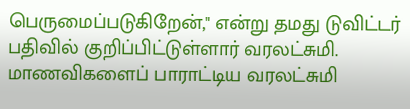பெருமைப்படுகிறேன்," என்று தமது டுவிட்டர் பதிவில் குறிப்பிட்டுள்ளார் வரலட்சுமி.
மாணவிகளைப் பாராட்டிய வரலட்சுமி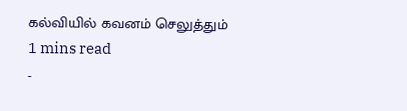கல்வியில் கவனம் செலுத்தும்
1 mins read
-